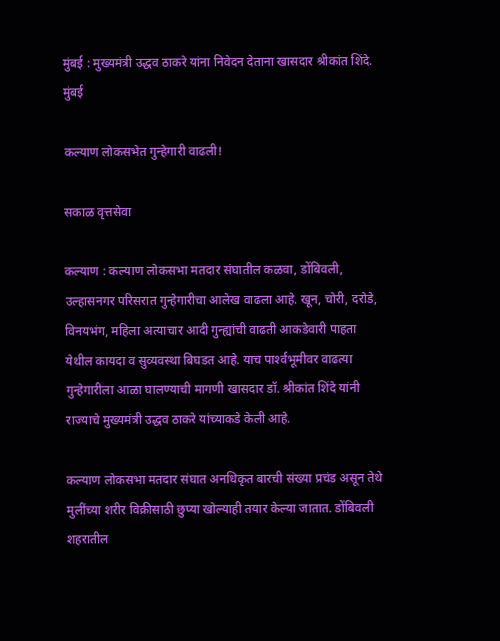मुंबई : मुख्यमंत्री उद्धव ठाकरे यांना निवेदन देताना खासदार श्रीकांत शिंदे.
मुंबई

कल्याण लोकसभेत गुन्हेगारी वाढली!

सकाळ वृत्तसेवा

कल्याण : कल्याण लोकसभा मतदार संघातील कळवा, डोंबिवली, उल्हासनगर परिसरात गुन्हेगारीचा आलेख वाढला आहे. खून, चोरी, दरोडे, विनयभंग, महिला अत्याचार आदी गुन्ह्यांची वाढती आकडेवारी पाहता येथील कायदा व सुव्यवस्था बिघडत आहे. याच पार्श्‍वभूमीवर वाढत्या गुन्हेगारीला आळा घालण्याची मागणी खासदार डॉ. श्रीकांत शिंदे यांनी राज्याचे मुख्यमंत्री उद्धव ठाकरे यांच्याकडे केली आहे.

कल्याण लोकसभा मतदार संघात अनधिकृत बारची संख्या प्रचंड असून तेथे मुलींच्या शरीर विक्रीसाठी छुप्या खोल्याही तयार केल्या जातात. डोंबिवली शहरातील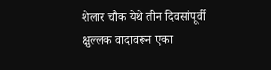शेलार चौक येथे तीन दिवसांपूर्वी क्षुल्लक वादावरून एका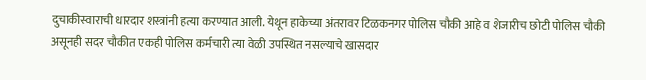दुचाकीस्वाराची धारदार शस्त्रांनी हत्या करण्यात आली. येथून हाकेच्या अंतरावर टिळकनगर पोलिस चौकी आहे व शेजारीच छोटी पोलिस चौकी असूनही सदर चौकीत एकही पोलिस कर्मचारी त्या वेळी उपस्थित नसल्याचे खासदार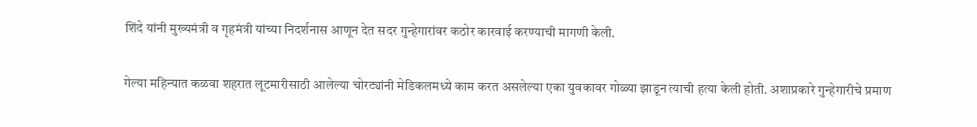शिंदे यांनी मुख्यमंत्री व गृहमंत्री यांच्या निदर्शनास आणून देत सदर गुन्हेगारांवर कठोर कारवाई करण्याची मागणी केली.

गेल्या महिन्यात कळवा शहरात लूटमारीसाठी आलेल्या चोरट्यांनी मेडिकलमध्ये काम करत असलेल्या एका युवकावर गोळ्या झाडून त्याची हत्या केली होती. अशाप्रकारे गुन्हेगारीचे प्रमाण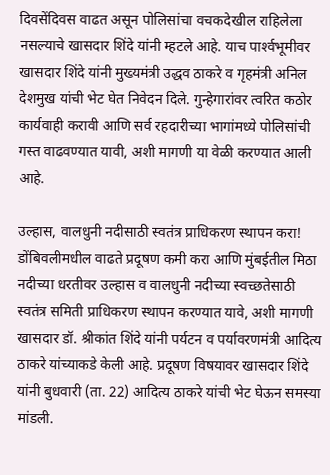दिवसेंदिवस वाढत असून पोलिसांचा वचकदेखील राहिलेला नसल्याचे खासदार शिंदे यांनी म्हटले आहे. याच पार्श्‍वभूमीवर खासदार शिंदे यांनी मुख्यमंत्री उद्धव ठाकरे व गृहमंत्री अनिल देशमुख यांची भेट घेत निवेदन दिले. गुन्हेगारांवर त्वरित कठोर कार्यवाही करावी आणि सर्व रहदारीच्या भागांमध्ये पोलिसांची गस्त वाढवण्यात यावी, अशी मागणी या वेळी करण्यात आली आहे.

उल्हास, वालधुनी नदीसाठी स्वतंत्र प्राधिकरण स्थापन करा!
डोंबिवलीमधील वाढते प्रदूषण कमी करा आणि मुंबईतील मिठा नदीच्या धरतीवर उल्हास व वालधुनी नदीच्या स्वच्छतेसाठी स्वतंत्र समिती प्राधिकरण स्थापन करण्यात यावे, अशी मागणी खासदार डॉ. श्रीकांत शिंदे यांनी पर्यटन व पर्यावरणमंत्री आदित्य ठाकरे यांच्याकडे केली आहे. प्रदूषण विषयावर खासदार शिंदे यांनी बुधवारी (ता. 22) आदित्य ठाकरे यांची भेट घेऊन समस्या मांडली.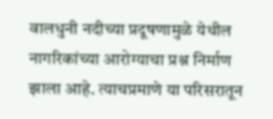वालधुनी नदीच्या प्रदूषणामुळे येथील नागरिकांच्या आरोग्याचा प्रश्न निर्माण झाला आहे. त्याचप्रमाणे या परिसरातून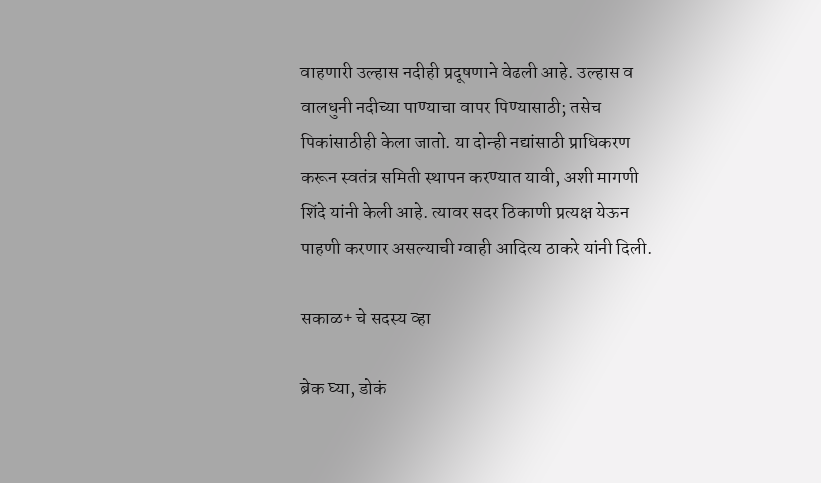वाहणारी उल्हास नदीही प्रदूषणाने वेढली आहे. उल्हास व वालधुनी नदीच्या पाण्याचा वापर पिण्यासाठी; तसेच पिकांसाठीही केला जातो. या दोन्ही नद्यांसाठी प्राधिकरण करून स्वतंत्र समिती स्थापन करण्यात यावी, अशी मागणी शिंदे यांनी केली आहे. त्यावर सदर ठिकाणी प्रत्यक्ष येऊन पाहणी करणार असल्याची ग्वाही आदित्य ठाकरे यांनी दिली.

सकाळ+ चे सदस्य व्हा

ब्रेक घ्या, डोकं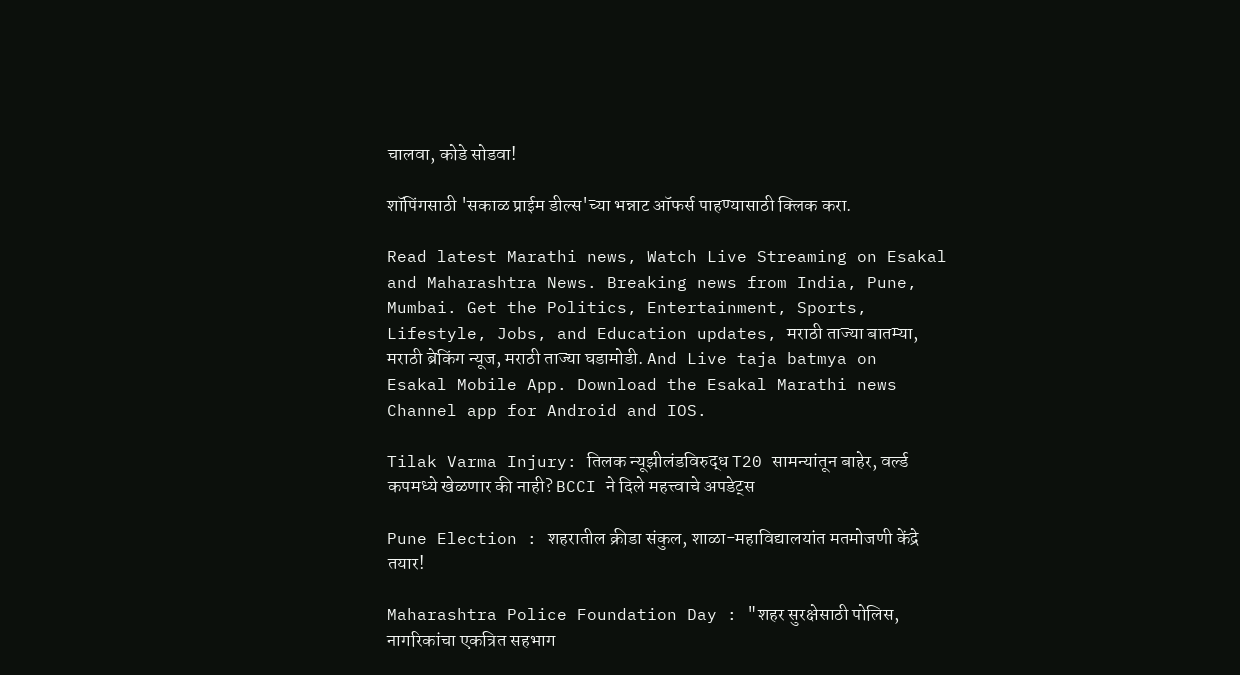चालवा, कोडे सोडवा!

शॉपिंगसाठी 'सकाळ प्राईम डील्स'च्या भन्नाट ऑफर्स पाहण्यासाठी क्लिक करा.

Read latest Marathi news, Watch Live Streaming on Esakal and Maharashtra News. Breaking news from India, Pune, Mumbai. Get the Politics, Entertainment, Sports, Lifestyle, Jobs, and Education updates, मराठी ताज्या बातम्या, मराठी ब्रेकिंग न्यूज, मराठी ताज्या घडामोडी. And Live taja batmya on Esakal Mobile App. Download the Esakal Marathi news Channel app for Android and IOS.

Tilak Varma Injury: तिलक न्यूझीलंडविरुद्ध T20 सामन्यांतून बाहेर, वर्ल्ड कपमध्ये खेळणार की नाही? BCCI ने दिले महत्त्वाचे अपडेट्स

Pune Election : शहरातील क्रीडा संकुल, शाळा-महाविद्यालयांत मतमोजणी केंद्रे तयार!

Maharashtra Police Foundation Day : "शहर सुरक्षेसाठी पोलिस, नागरिकांचा एकत्रित सहभाग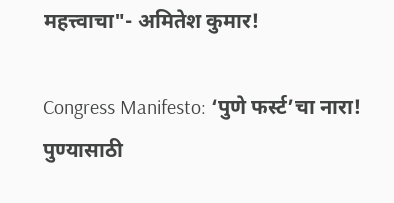महत्त्वाचा"- अमितेश कुमार!

Congress Manifesto: ‘पुणे फर्स्ट’चा नारा! पुण्यासाठी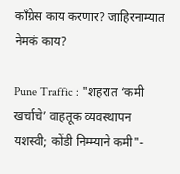काँग्रेस काय करणार? जाहिरनाम्यात नेमकं काय?

Pune Traffic : "शहरात ‘कमी खर्चाचे’ वाहतूक व्यवस्थापन यशस्वी; कोंडी निम्म्याने कमी"-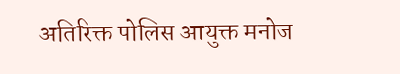अतिरिक्त पोलिस आयुक्त मनोज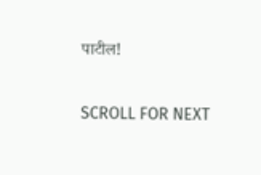पाटील!

SCROLL FOR NEXT